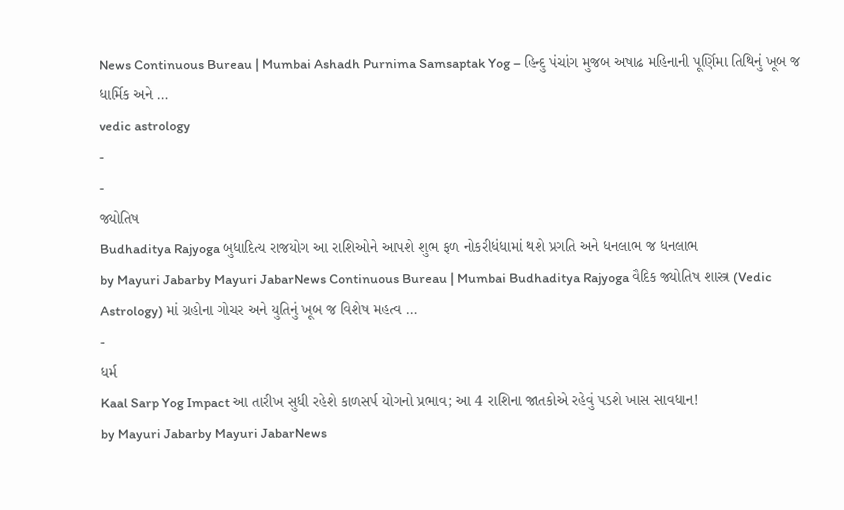News Continuous Bureau | Mumbai Ashadh Purnima Samsaptak Yog – હિન્દુ પંચાંગ મુજબ અષાઢ મહિનાની પૂર્ણિમા તિથિનું ખૂબ જ ધાર્મિક અને …
vedic astrology
-
-
જ્યોતિષ
Budhaditya Rajyoga બુધાદિત્ય રાજયોગ આ રાશિઓને આપશે શુભ ફળ નોકરીધંધામાં થશે પ્રગતિ અને ધનલાભ જ ધનલાભ
by Mayuri Jabarby Mayuri JabarNews Continuous Bureau | Mumbai Budhaditya Rajyoga વૈદિક જ્યોતિષ શાસ્ત્ર (Vedic Astrology) માં ગ્રહોના ગોચર અને યુતિનું ખૂબ જ વિશેષ મહત્વ …
-
ધર્મ
Kaal Sarp Yog Impact આ તારીખ સુધી રહેશે કાળસર્પ યોગનો પ્રભાવ; આ 4 રાશિના જાતકોએ રહેવું પડશે ખાસ સાવધાન!
by Mayuri Jabarby Mayuri JabarNews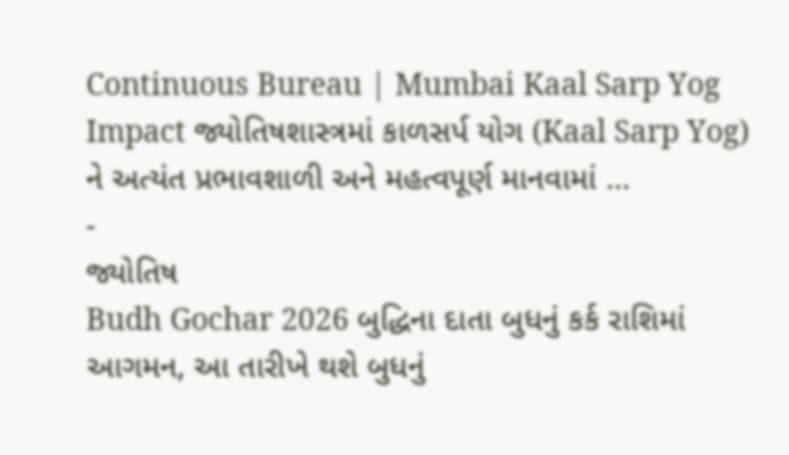Continuous Bureau | Mumbai Kaal Sarp Yog Impact જ્યોતિષશાસ્ત્રમાં કાળસર્પ યોગ (Kaal Sarp Yog) ને અત્યંત પ્રભાવશાળી અને મહત્વપૂર્ણ માનવામાં …
-
જ્યોતિષ
Budh Gochar 2026 બુદ્ધિના દાતા બુધનું કર્ક રાશિમાં આગમન, આ તારીખે થશે બુધનું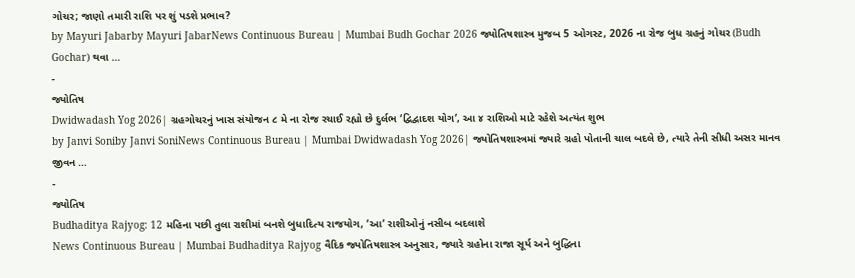ગોચર; જાણો તમારી રાશિ પર શું પડશે પ્રભાવ?
by Mayuri Jabarby Mayuri JabarNews Continuous Bureau | Mumbai Budh Gochar 2026 જ્યોતિષશાસ્ત્ર મુજબ 5 ઓગસ્ટ, 2026 ના રોજ બુધ ગ્રહનું ગોચર (Budh Gochar) થવા …
-
જ્યોતિષ
Dwidwadash Yog 2026| ગ્રહગોચરનું ખાસ સંયોજન ૮ મે ના રોજ રચાઈ રહ્યો છે દુર્લભ ‘દ્વિદ્વાદશ યોગ’, આ ૪ રાશિઓ માટે રહેશે અત્યંત શુભ
by Janvi Soniby Janvi SoniNews Continuous Bureau | Mumbai Dwidwadash Yog 2026| જ્યોતિષશાસ્ત્રમાં જ્યારે ગ્રહો પોતાની ચાલ બદલે છે, ત્યારે તેની સીધી અસર માનવ જીવન …
-
જ્યોતિષ
Budhaditya Rajyog: 12 મહિના પછી તુલા રાશીમાં બનશે બુધાદિત્ય રાજયોગ, ‘આ’ રાશીઓનું નસીબ બદલાશે
News Continuous Bureau | Mumbai Budhaditya Rajyog વૈદિક જ્યોતિષશાસ્ત્ર અનુસાર, જ્યારે ગ્રહોના રાજા સૂર્ય અને બુદ્ધિના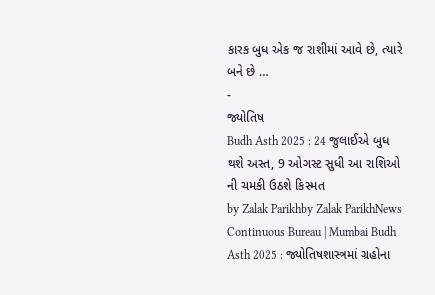કારક બુધ એક જ રાશીમાં આવે છે, ત્યારે બને છે …
-
જ્યોતિષ
Budh Asth 2025 : 24 જુલાઈએ બુધ થશે અસ્ત, 9 ઓગસ્ટ સુધી આ રાશિઓ ની ચમકી ઉઠશે કિસ્મત
by Zalak Parikhby Zalak ParikhNews Continuous Bureau | Mumbai Budh Asth 2025 : જ્યોતિષશાસ્ત્રમાં ગ્રહોના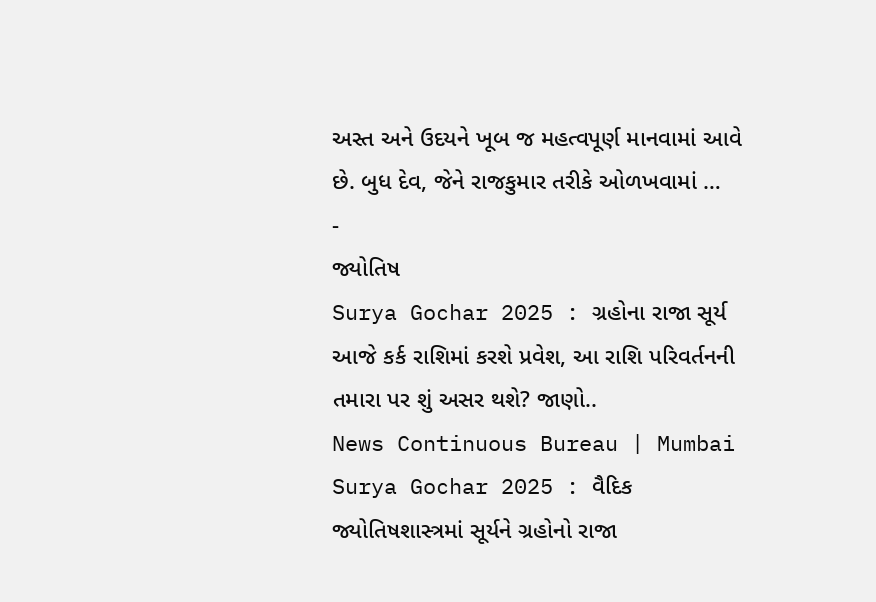અસ્ત અને ઉદયને ખૂબ જ મહત્વપૂર્ણ માનવામાં આવે છે. બુધ દેવ, જેને રાજકુમાર તરીકે ઓળખવામાં …
-
જ્યોતિષ
Surya Gochar 2025 : ગ્રહોના રાજા સૂર્ય આજે કર્ક રાશિમાં કરશે પ્રવેશ, આ રાશિ પરિવર્તનની તમારા પર શું અસર થશે? જાણો..
News Continuous Bureau | Mumbai Surya Gochar 2025 : વૈદિક જ્યોતિષશાસ્ત્રમાં સૂર્યને ગ્રહોનો રાજા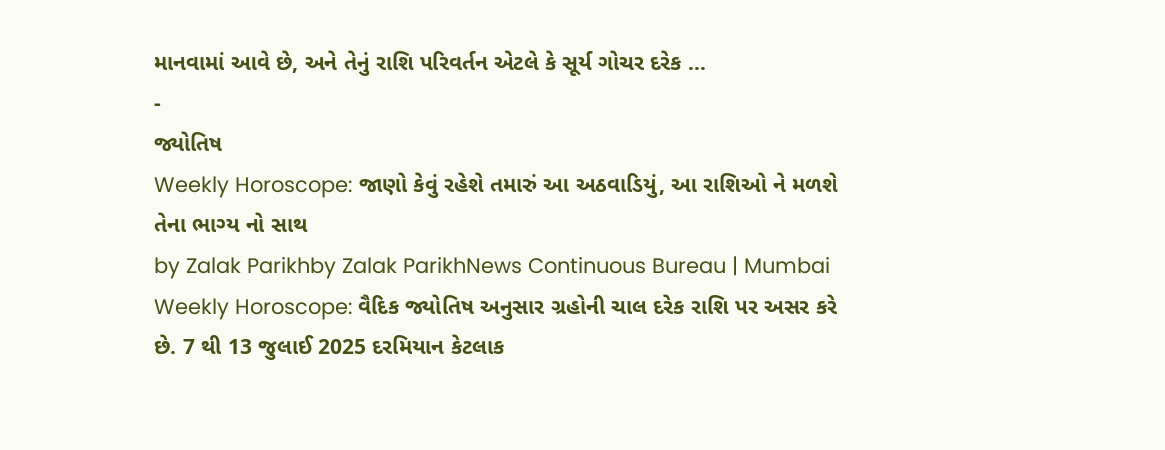માનવામાં આવે છે, અને તેનું રાશિ પરિવર્તન એટલે કે સૂર્ય ગોચર દરેક …
-
જ્યોતિષ
Weekly Horoscope: જાણો કેવું રહેશે તમારું આ અઠવાડિયું, આ રાશિઓ ને મળશે તેના ભાગ્ય નો સાથ
by Zalak Parikhby Zalak ParikhNews Continuous Bureau | Mumbai Weekly Horoscope: વૈદિક જ્યોતિષ અનુસાર ગ્રહોની ચાલ દરેક રાશિ પર અસર કરે છે. 7 થી 13 જુલાઈ 2025 દરમિયાન કેટલાક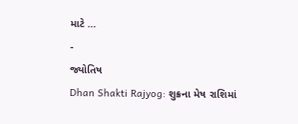માટે …
-
જ્યોતિષ
Dhan Shakti Rajyog: શુક્રના મેષ રાશિમાં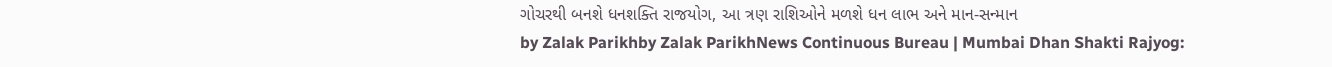ગોચરથી બનશે ધનશક્તિ રાજયોગ, આ ત્રણ રાશિઓને મળશે ધન લાભ અને માન-સન્માન
by Zalak Parikhby Zalak ParikhNews Continuous Bureau | Mumbai Dhan Shakti Rajyog: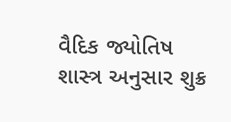વૈદિક જ્યોતિષ શાસ્ત્ર અનુસાર શુક્ર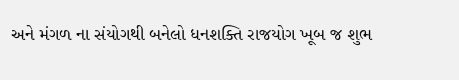અને મંગળ ના સંયોગથી બનેલો ધનશક્તિ રાજયોગ ખૂબ જ શુભ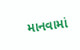માનવામાં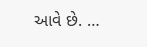આવે છે. …